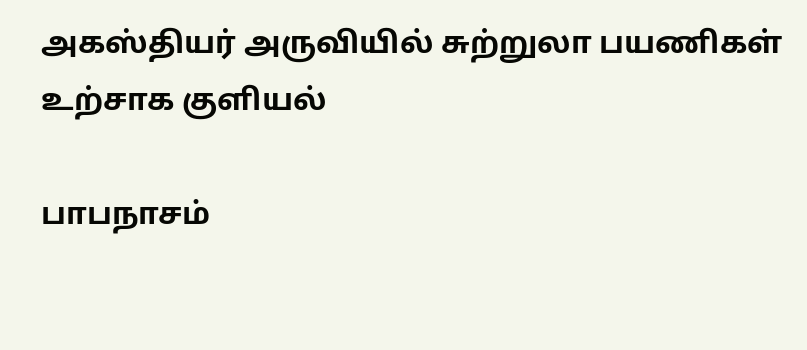அகஸ்தியர் அருவியில் சுற்றுலா பயணிகள் உற்சாக குளியல்

பாபநாசம்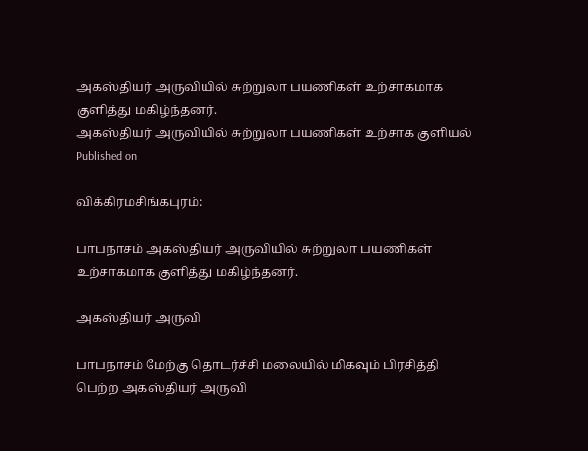அகஸ்தியர் அருவியில் சுற்றுலா பயணிகள் உற்சாகமாக குளித்து மகிழ்ந்தனர்.
அகஸ்தியர் அருவியில் சுற்றுலா பயணிகள் உற்சாக குளியல்
Published on

விக்கிரமசிங்கபுரம்:

பாபநாசம் அகஸ்தியர் அருவியில் சுற்றுலா பயணிகள் உற்சாகமாக குளித்து மகிழ்ந்தனர்.

அகஸ்தியர் அருவி

பாபநாசம் மேற்கு தொடர்ச்சி மலையில் மிகவும் பிரசித்தி பெற்ற அகஸ்தியர் அருவி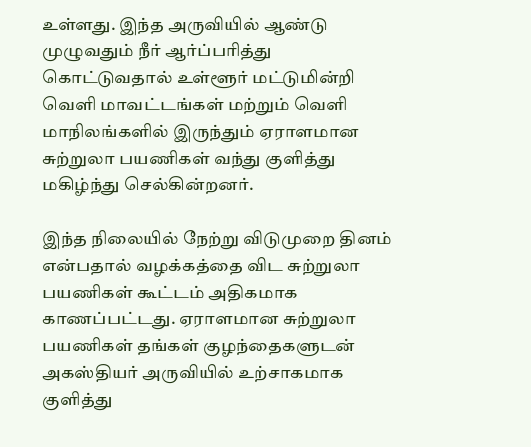உள்ளது. இந்த அருவியில் ஆண்டு முழுவதும் நீர் ஆர்ப்பரித்து கொட்டுவதால் உள்ளூர் மட்டுமின்றி வெளி மாவட்டங்கள் மற்றும் வெளி மாநிலங்களில் இருந்தும் ஏராளமான சுற்றுலா பயணிகள் வந்து குளித்து மகிழ்ந்து செல்கின்றனர்.

இந்த நிலையில் நேற்று விடுமுறை தினம் என்பதால் வழக்கத்தை விட சுற்றுலா பயணிகள் கூட்டம் அதிகமாக காணப்பட்டது. ஏராளமான சுற்றுலா பயணிகள் தங்கள் குழந்தைகளுடன் அகஸ்தியர் அருவியில் உற்சாகமாக குளித்து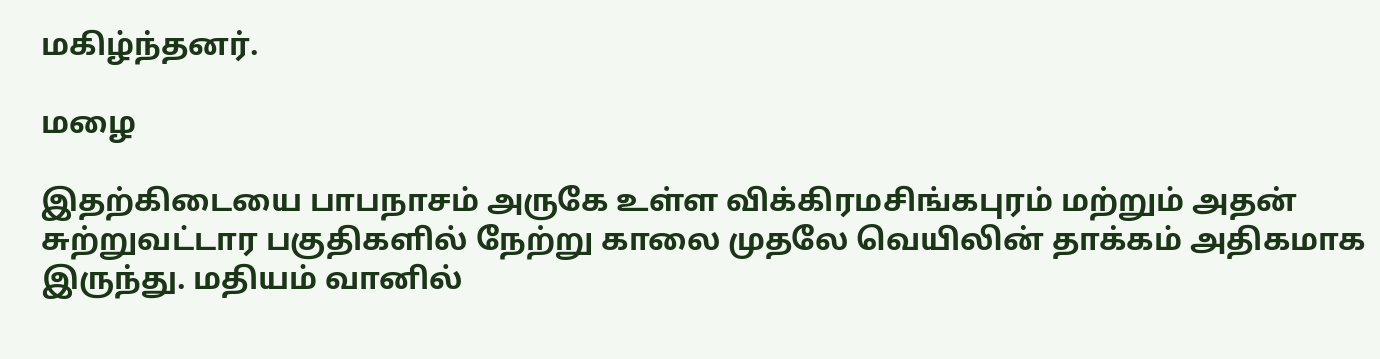மகிழ்ந்தனர்.

மழை

இதற்கிடையை பாபநாசம் அருகே உள்ள விக்கிரமசிங்கபுரம் மற்றும் அதன் சுற்றுவட்டார பகுதிகளில் நேற்று காலை முதலே வெயிலின் தாக்கம் அதிகமாக இருந்து. மதியம் வானில்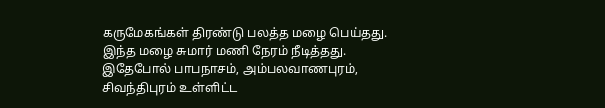கருமேகங்கள் திரண்டு பலத்த மழை பெய்தது. இந்த மழை சுமார் மணி நேரம் நீடித்தது. இதேபோல் பாபநாசம், அம்பலவாணபுரம், சிவந்திபுரம் உள்ளிட்ட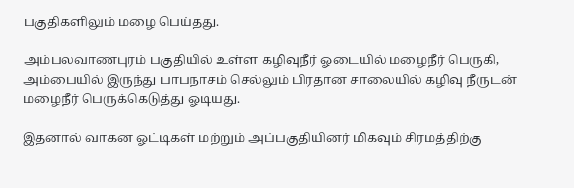பகுதிகளிலும் மழை பெய்தது.

அம்பலவாணபுரம் பகுதியில் உள்ள கழிவுநீர் ஓடையில் மழைநீர் பெருகி, அம்பையில் இருந்து பாபநாசம் செல்லும் பிரதான சாலையில் கழிவு நீருடன் மழைநீர் பெருக்கெடுத்து ஓடியது.

இதனால் வாகன ஓட்டிகள் மற்றும் அப்பகுதியினர் மிகவும் சிரமத்திற்கு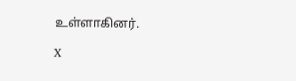உள்ளாகினர்.

X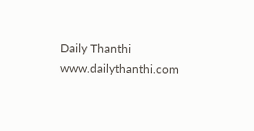Daily Thanthi
www.dailythanthi.com